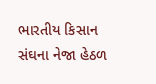ભારતીય કિસાન સંઘના નેજા હેઠળ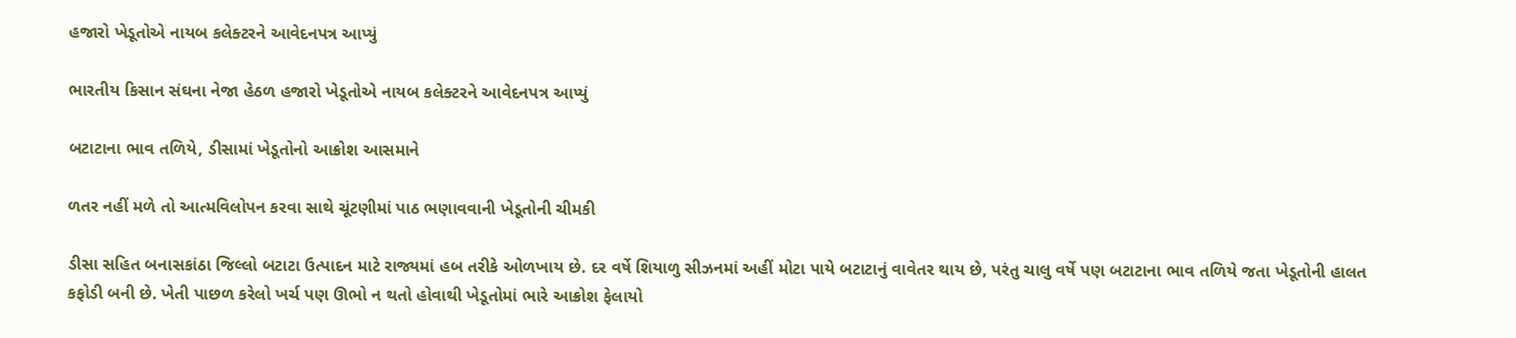હજારો ખેડૂતોએ નાયબ કલેક્ટરને આવેદનપત્ર આપ્યું

ભારતીય કિસાન સંઘના નેજા હેઠળ હજારો ખેડૂતોએ નાયબ કલેક્ટરને આવેદનપત્ર આપ્યું

બટાટાના ભાવ તળિયે, ડીસામાં ખેડૂતોનો આક્રોશ આસમાને

ળતર નહીં મળે તો આત્મવિલોપન કરવા સાથે ચૂંટણીમાં પાઠ ભણાવવાની ખેડૂતોની ચીમકી

ડીસા સહિત બનાસકાંઠા જિલ્લો બટાટા ઉત્પાદન માટે રાજ્યમાં હબ તરીકે ઓળખાય છે. દર વર્ષે શિયાળુ સીઝનમાં અહીં મોટા પાયે બટાટાનું વાવેતર થાય છે, પરંતુ ચાલુ વર્ષે પણ બટાટાના ભાવ તળિયે જતા ખેડૂતોની હાલત કફોડી બની છે. ખેતી પાછળ કરેલો ખર્ચ પણ ઊભો ન થતો હોવાથી ખેડૂતોમાં ભારે આક્રોશ ફેલાયો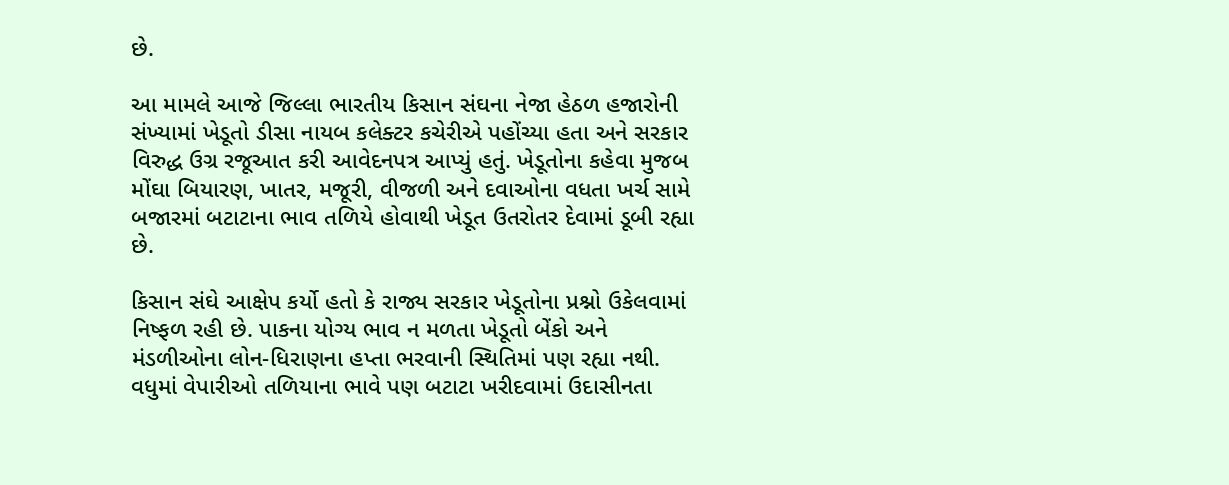છે.

આ મામલે આજે જિલ્લા ભારતીય કિસાન સંઘના નેજા હેઠળ હજારોની સંખ્યામાં ખેડૂતો ડીસા નાયબ કલેક્ટર કચેરીએ પહોંચ્યા હતા અને સરકાર વિરુદ્ધ ઉગ્ર રજૂઆત કરી આવેદનપત્ર આપ્યું હતું. ખેડૂતોના કહેવા મુજબ મોંઘા બિયારણ, ખાતર, મજૂરી, વીજળી અને દવાઓના વધતા ખર્ચ સામે બજારમાં બટાટાના ભાવ તળિયે હોવાથી ખેડૂત ઉતરોતર દેવામાં ડૂબી રહ્યા છે.

કિસાન સંઘે આક્ષેપ કર્યો હતો કે રાજ્ય સરકાર ખેડૂતોના પ્રશ્નો ઉકેલવામાં નિષ્ફળ રહી છે. પાકના યોગ્ય ભાવ ન મળતા ખેડૂતો બેંકો અને મંડળીઓના લોન-ધિરાણના હપ્તા ભરવાની સ્થિતિમાં પણ રહ્યા નથી. વધુમાં વેપારીઓ તળિયાના ભાવે પણ બટાટા ખરીદવામાં ઉદાસીનતા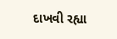દાખવી રહ્યા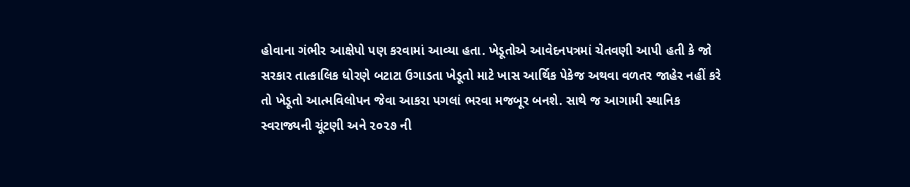હોવાના ગંભીર આક્ષેપો પણ કરવામાં આવ્યા હતા. ખેડૂતોએ આવેદનપત્રમાં ચેતવણી આપી હતી કે જો સરકાર તાત્કાલિક ધોરણે બટાટા ઉગાડતા ખેડૂતો માટે ખાસ આર્થિક પેકેજ અથવા વળતર જાહેર નહીં કરે તો ખેડૂતો આત્મવિલોપન જેવા આકરા પગલાં ભરવા મજબૂર બનશે. સાથે જ આગામી સ્થાનિક સ્વરાજ્યની ચૂંટણી અને ૨૦૨૭ ની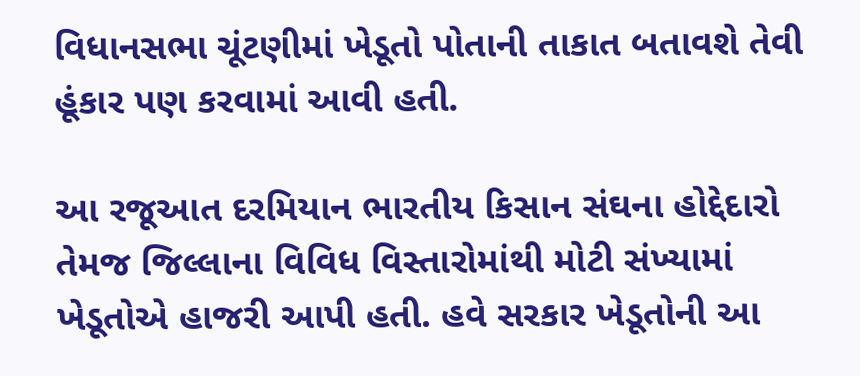વિધાનસભા ચૂંટણીમાં ખેડૂતો પોતાની તાકાત બતાવશે તેવી હૂંકાર પણ કરવામાં આવી હતી.

આ રજૂઆત દરમિયાન ભારતીય કિસાન સંઘના હોદ્દેદારો તેમજ જિલ્લાના વિવિધ વિસ્તારોમાંથી મોટી સંખ્યામાં ખેડૂતોએ હાજરી આપી હતી. હવે સરકાર ખેડૂતોની આ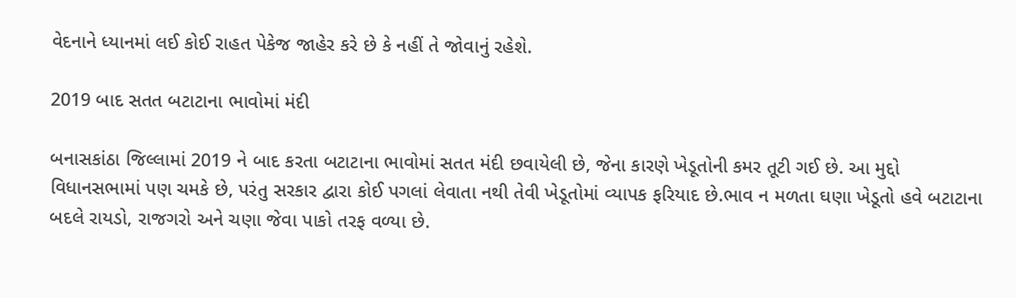વેદનાને ધ્યાનમાં લઈ કોઈ રાહત પેકેજ જાહેર કરે છે કે નહીં તે જોવાનું રહેશે.

2019 બાદ સતત બટાટાના ભાવોમાં મંદી

બનાસકાંઠા જિલ્લામાં 2019 ને બાદ કરતા બટાટાના ભાવોમાં સતત મંદી છવાયેલી છે, જેના કારણે ખેડૂતોની કમર તૂટી ગઈ છે. આ મુદ્દો વિધાનસભામાં પણ ચમકે છે, પરંતુ સરકાર દ્વારા કોઈ પગલાં લેવાતા નથી તેવી ખેડૂતોમાં વ્યાપક ફરિયાદ છે.ભાવ ન મળતા ઘણા ખેડૂતો હવે બટાટાના બદલે રાયડો, રાજગરો અને ચણા જેવા પાકો તરફ વળ્યા છે.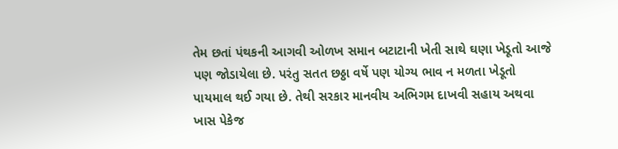તેમ છતાં પંથકની આગવી ઓળખ સમાન બટાટાની ખેતી સાથે ઘણા ખેડૂતો આજે પણ જોડાયેલા છે. પરંતુ સતત છઠ્ઠા વર્ષે પણ યોગ્ય ભાવ ન મળતા ખેડૂતો પાયમાલ થઈ ગયા છે. તેથી સરકાર માનવીય અભિગમ દાખવી સહાય અથવા ખાસ પેકેજ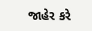જાહેર કરે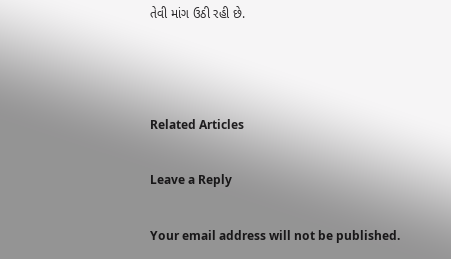તેવી માંગ ઉઠી રહી છે.



Related Articles

Leave a Reply

Your email address will not be published.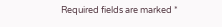Required fields are marked *